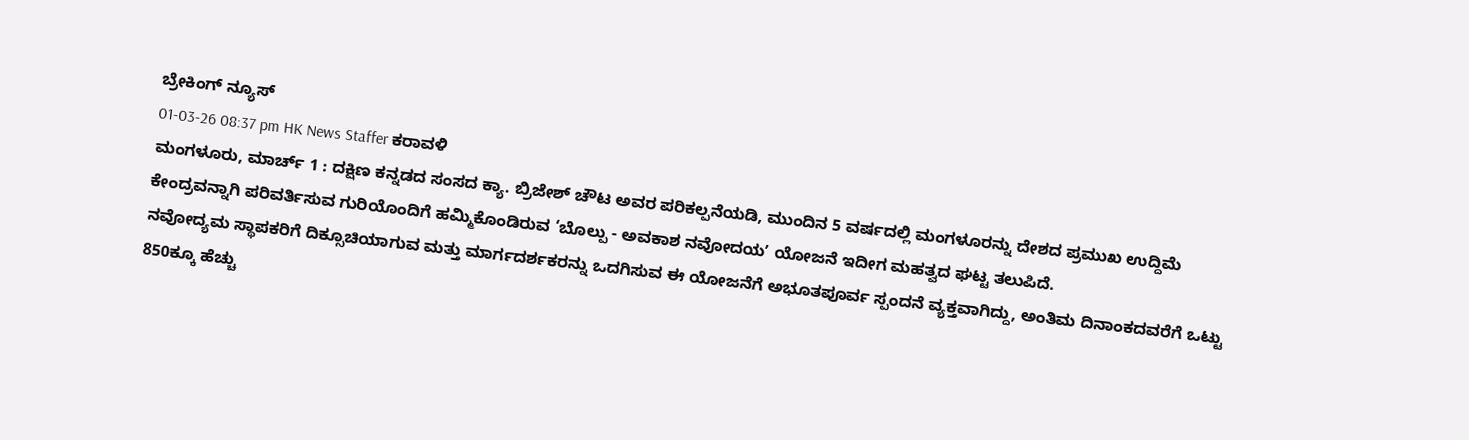ಬ್ರೇಕಿಂಗ್ ನ್ಯೂಸ್
01-03-26 08:37 pm HK News Staffer ಕರಾವಳಿ
ಮಂಗಳೂರು, ಮಾರ್ಚ್ 1 : ದಕ್ಷಿಣ ಕನ್ನಡದ ಸಂಸದ ಕ್ಯಾ. ಬ್ರಿಜೇಶ್ ಚೌಟ ಅವರ ಪರಿಕಲ್ಪನೆಯಡಿ, ಮುಂದಿನ 5 ವರ್ಷದಲ್ಲಿ ಮಂಗಳೂರನ್ನು ದೇಶದ ಪ್ರಮುಖ ಉದ್ದಿಮೆ ಕೇಂದ್ರವನ್ನಾಗಿ ಪರಿವರ್ತಿಸುವ ಗುರಿಯೊಂದಿಗೆ ಹಮ್ಮಿಕೊಂಡಿರುವ ‘ಬೊಲ್ಪು - ಅವಕಾಶ ನವೋದಯʼ ಯೋಜನೆ ಇದೀಗ ಮಹತ್ವದ ಘಟ್ಟ ತಲುಪಿದೆ.
ನವೋದ್ಯಮ ಸ್ಥಾಪಕರಿಗೆ ದಿಕ್ಸೂಚಿಯಾಗುವ ಮತ್ತು ಮಾರ್ಗದರ್ಶಕರನ್ನು ಒದಗಿಸುವ ಈ ಯೋಜನೆಗೆ ಅಭೂತಪೂರ್ವ ಸ್ಪಂದನೆ ವ್ಯಕ್ತವಾಗಿದ್ದು, ಅಂತಿಮ ದಿನಾಂಕದವರೆಗೆ ಒಟ್ಟು 850ಕ್ಕೂ ಹೆಚ್ಚು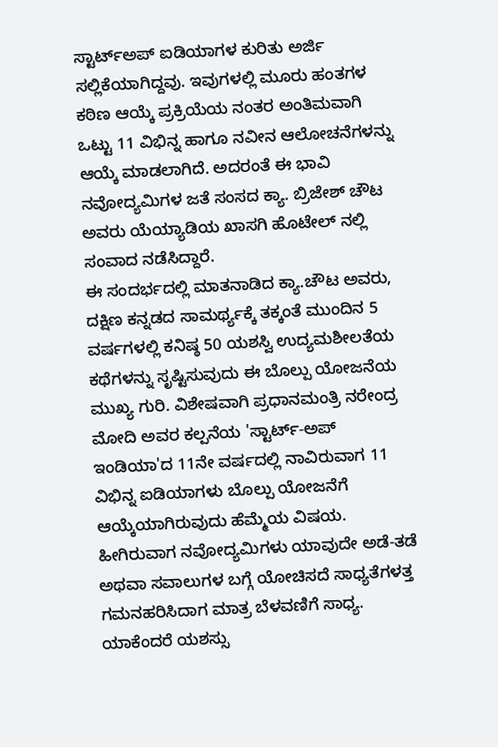ಸ್ಟಾರ್ಟ್ಅಪ್ ಐಡಿಯಾಗಳ ಕುರಿತು ಅರ್ಜಿ ಸಲ್ಲಿಕೆಯಾಗಿದ್ದವು. ಇವುಗಳಲ್ಲಿ ಮೂರು ಹಂತಗಳ ಕಠಿಣ ಆಯ್ಕೆ ಪ್ರಕ್ರಿಯೆಯ ನಂತರ ಅಂತಿಮವಾಗಿ ಒಟ್ಟು 11 ವಿಭಿನ್ನ ಹಾಗೂ ನವೀನ ಆಲೋಚನೆಗಳನ್ನು ಆಯ್ಕೆ ಮಾಡಲಾಗಿದೆ. ಅದರಂತೆ ಈ ಭಾವಿ ನವೋದ್ಯಮಿಗಳ ಜತೆ ಸಂಸದ ಕ್ಯಾ. ಬ್ರಿಜೇಶ್ ಚೌಟ ಅವರು ಯೆಯ್ಯಾಡಿಯ ಖಾಸಗಿ ಹೊಟೇಲ್ ನಲ್ಲಿ ಸಂವಾದ ನಡೆಸಿದ್ದಾರೆ.
ಈ ಸಂದರ್ಭದಲ್ಲಿ ಮಾತನಾಡಿದ ಕ್ಯಾ.ಚೌಟ ಅವರು, ದಕ್ಷಿಣ ಕನ್ನಡದ ಸಾಮರ್ಥ್ಯಕ್ಕೆ ತಕ್ಕಂತೆ ಮುಂದಿನ 5 ವರ್ಷಗಳಲ್ಲಿ ಕನಿಷ್ಠ 50 ಯಶಸ್ವಿ ಉದ್ಯಮಶೀಲತೆಯ ಕಥೆಗಳನ್ನು ಸೃಷ್ಟಿಸುವುದು ಈ ಬೊಲ್ಪು ಯೋಜನೆಯ ಮುಖ್ಯ ಗುರಿ. ವಿಶೇಷವಾಗಿ ಪ್ರಧಾನಮಂತ್ರಿ ನರೇಂದ್ರ ಮೋದಿ ಅವರ ಕಲ್ಪನೆಯ 'ಸ್ಟಾರ್ಟ್-ಅಪ್ ಇಂಡಿಯಾ'ದ 11ನೇ ವರ್ಷದಲ್ಲಿ ನಾವಿರುವಾಗ 11 ವಿಭಿನ್ನ ಐಡಿಯಾಗಳು ಬೊಲ್ಪು ಯೋಜನೆಗೆ ಆಯ್ಕೆಯಾಗಿರುವುದು ಹೆಮ್ಮೆಯ ವಿಷಯ. ಹೀಗಿರುವಾಗ ನವೋದ್ಯಮಿಗಳು ಯಾವುದೇ ಅಡೆ-ತಡೆ ಅಥವಾ ಸವಾಲುಗಳ ಬಗ್ಗೆ ಯೋಚಿಸದೆ ಸಾಧ್ಯತೆಗಳತ್ತ ಗಮನಹರಿಸಿದಾಗ ಮಾತ್ರ ಬೆಳವಣಿಗೆ ಸಾಧ್ಯ. ಯಾಕೆಂದರೆ ಯಶಸ್ಸು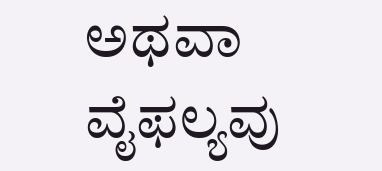ಅಥವಾ ವೈಫಲ್ಯವು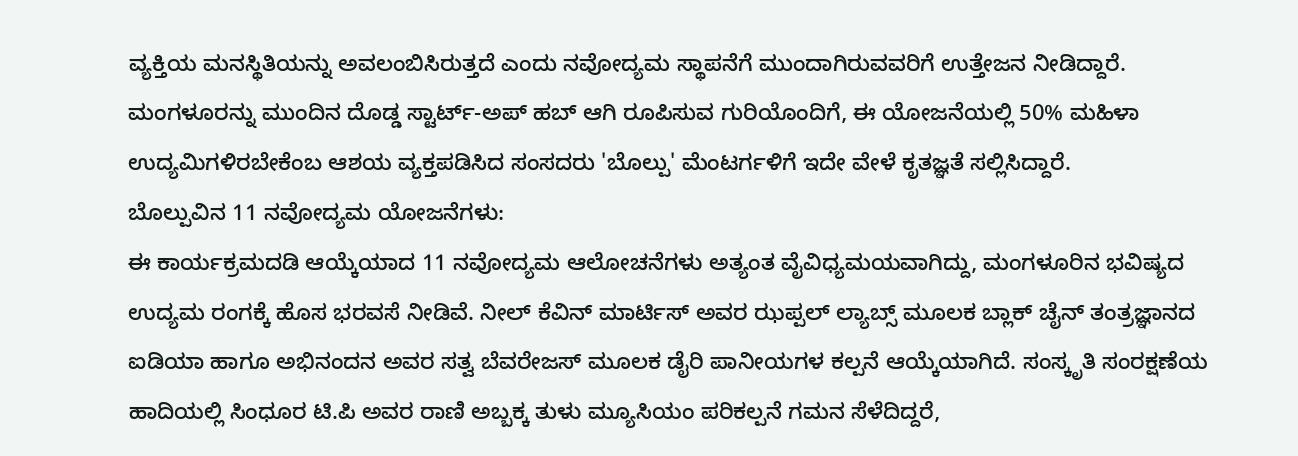ವ್ಯಕ್ತಿಯ ಮನಸ್ಥಿತಿಯನ್ನು ಅವಲಂಬಿಸಿರುತ್ತದೆ ಎಂದು ನವೋದ್ಯಮ ಸ್ಥಾಪನೆಗೆ ಮುಂದಾಗಿರುವವರಿಗೆ ಉತ್ತೇಜನ ನೀಡಿದ್ದಾರೆ.
ಮಂಗಳೂರನ್ನು ಮುಂದಿನ ದೊಡ್ಡ ಸ್ಟಾರ್ಟ್-ಅಪ್ ಹಬ್ ಆಗಿ ರೂಪಿಸುವ ಗುರಿಯೊಂದಿಗೆ, ಈ ಯೋಜನೆಯಲ್ಲಿ 50% ಮಹಿಳಾ ಉದ್ಯಮಿಗಳಿರಬೇಕೆಂಬ ಆಶಯ ವ್ಯಕ್ತಪಡಿಸಿದ ಸಂಸದರು 'ಬೊಲ್ಪು' ಮೆಂಟರ್ಗಳಿಗೆ ಇದೇ ವೇಳೆ ಕೃತಜ್ಞತೆ ಸಲ್ಲಿಸಿದ್ದಾರೆ.
ಬೊಲ್ಪುವಿನ 11 ನವೋದ್ಯಮ ಯೋಜನೆಗಳು:
ಈ ಕಾರ್ಯಕ್ರಮದಡಿ ಆಯ್ಕೆಯಾದ 11 ನವೋದ್ಯಮ ಆಲೋಚನೆಗಳು ಅತ್ಯಂತ ವೈವಿಧ್ಯಮಯವಾಗಿದ್ದು, ಮಂಗಳೂರಿನ ಭವಿಷ್ಯದ ಉದ್ಯಮ ರಂಗಕ್ಕೆ ಹೊಸ ಭರವಸೆ ನೀಡಿವೆ. ನೀಲ್ ಕೆವಿನ್ ಮಾರ್ಟಿಸ್ ಅವರ ಝಪ್ಪಲ್ ಲ್ಯಾಬ್ಸ್ ಮೂಲಕ ಬ್ಲಾಕ್ ಚೈನ್ ತಂತ್ರಜ್ಞಾನದ ಐಡಿಯಾ ಹಾಗೂ ಅಭಿನಂದನ ಅವರ ಸತ್ವ ಬೆವರೇಜಸ್ ಮೂಲಕ ಡೈರಿ ಪಾನೀಯಗಳ ಕಲ್ಪನೆ ಆಯ್ಕೆಯಾಗಿದೆ. ಸಂಸ್ಕೃತಿ ಸಂರಕ್ಷಣೆಯ ಹಾದಿಯಲ್ಲಿ ಸಿಂಧೂರ ಟಿ.ಪಿ ಅವರ ರಾಣಿ ಅಬ್ಬಕ್ಕ ತುಳು ಮ್ಯೂಸಿಯಂ ಪರಿಕಲ್ಪನೆ ಗಮನ ಸೆಳೆದಿದ್ದರೆ,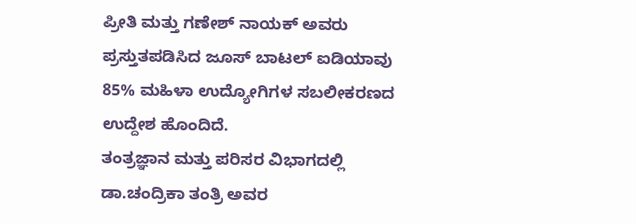ಪ್ರೀತಿ ಮತ್ತು ಗಣೇಶ್ ನಾಯಕ್ ಅವರು ಪ್ರಸ್ತುತಪಡಿಸಿದ ಜೂಸ್ ಬಾಟಲ್ ಐಡಿಯಾವು 85% ಮಹಿಳಾ ಉದ್ಯೋಗಿಗಳ ಸಬಲೀಕರಣದ ಉದ್ದೇಶ ಹೊಂದಿದೆ.
ತಂತ್ರಜ್ಞಾನ ಮತ್ತು ಪರಿಸರ ವಿಭಾಗದಲ್ಲಿ ಡಾ.ಚಂದ್ರಿಕಾ ತಂತ್ರಿ ಅವರ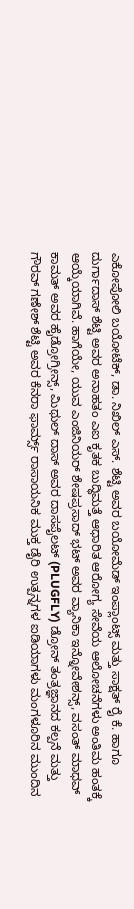ಎಕೋಪೋಲಿ ಬಯೋಟೆಕ್, ಡಾ. ನಿಖಿಲ್ ಎಸ್. ಶೆಟ್ಟಿ ಅವರ ಬಯೋಮೆಡ್ ಇಂಪ್ಲಾಂಟ್ಸ್ ಮತ್ತು ಸಾಕ್ಷತ್ ರೈ ಕೆ. ಹಾಗೂ ದುರ್ಗಾದಾಸ್ ಶೆಟ್ಟಿ ಅವರ ಅನಾಹತಂ ಎಐ ಕೃತಕ ಬುದ್ಧಿಮತ್ತೆ ಆಧಾರಿತ ಆರೋಗ್ಯ ಸೇವೆಯ ಆಲೋಚನೆಗಳು ಅಂತಿಮ ಹಂತಕ್ಕೆ ಆಯ್ಕೆಯಾಗಿವೆ. ಹಾಗೆಯೇ, ಯುವ ಎಂಜಿನಿಯರ್ ಶೇಷಪ್ರಸಾದ್ ಭಟ್ ಅವರ ವ್ಯಾನಿಕಾ ಇನ್ನೋವೇಶನ್ಸ್, ವಸಂತ್ ಮಾಧವ್ ಕಾಮತ್ ಅವರ ಹೈಡ್ರೋಗ್ರೀನ್ಸ್, ಮಿಥುಲ್ ದಾಸ್ ಅವರ ದಾಸಪೈಲಟ್ (PLUGFLY) ಡ್ರೋನ್ ತಂತ್ರಜ್ಞಾನದ ಕಲ್ಪನೆ ಮತ್ತು ಗೌರವ್ ಗಣೇಶ್ ಶೆಟ್ಟಿ ಅವರ ಕೆನರಾ ಫಾರ್ಮ್ಸ್ ರಾಸಾಯನಿಕ ಮುಕ್ತ ಡೈರಿ ಉತ್ಪನ್ನಗಳ ಐಡಿಯಾಗಳು ಮಂಗಳೂರಿನ ಮುಂದಿನ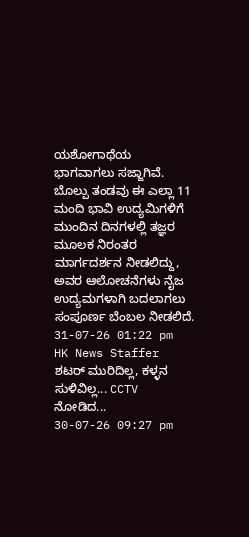ಯಶೋಗಾಥೆಯ ಭಾಗವಾಗಲು ಸಜ್ಜಾಗಿವೆ.
ಬೊಲ್ಪು ತಂಡವು ಈ ಎಲ್ಲಾ 11 ಮಂದಿ ಭಾವಿ ಉದ್ಯಮಿಗಳಿಗೆ ಮುಂದಿನ ದಿನಗಳಲ್ಲಿ ತಜ್ಞರ ಮೂಲಕ ನಿರಂತರ ಮಾರ್ಗದರ್ಶನ ನೀಡಲಿದ್ದು, ಅವರ ಆಲೋಚನೆಗಳು ನೈಜ ಉದ್ಯಮಗಳಾಗಿ ಬದಲಾಗಲು ಸಂಪೂರ್ಣ ಬೆಂಬಲ ನೀಡಲಿದೆ.
31-07-26 01:22 pm
HK News Staffer
ಶಟರ್ ಮುರಿದಿಲ್ಲ, ಕಳ್ಳನ ಸುಳಿವಿಲ್ಲ... CCTV ನೋಡಿದ...
30-07-26 09:27 pm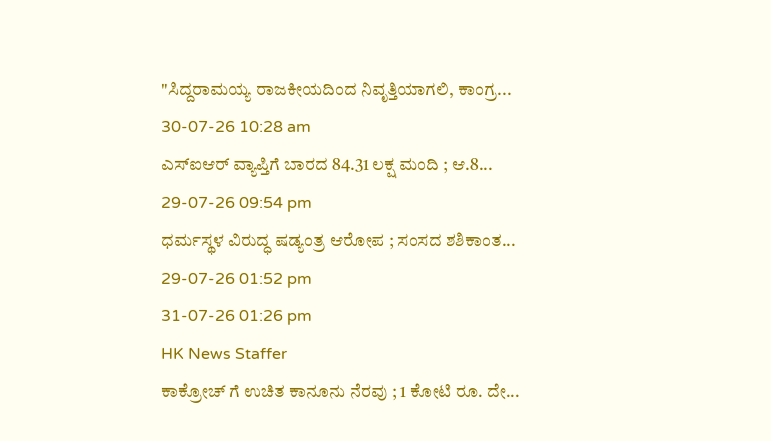"ಸಿದ್ದರಾಮಯ್ಯ ರಾಜಕೀಯದಿಂದ ನಿವೃತ್ತಿಯಾಗಲಿ, ಕಾಂಗ್ರ...
30-07-26 10:28 am
ಎಸ್ಐಆರ್ ವ್ಯಾಪ್ತಿಗೆ ಬಾರದ 84.31 ಲಕ್ಷ ಮಂದಿ ; ಆ.8...
29-07-26 09:54 pm
ಧರ್ಮಸ್ಥಳ ವಿರುದ್ಧ ಷಡ್ಯಂತ್ರ ಆರೋಪ ; ಸಂಸದ ಶಶಿಕಾಂತ...
29-07-26 01:52 pm
31-07-26 01:26 pm
HK News Staffer
ಕಾಕ್ರೋಚ್ ಗೆ ಉಚಿತ ಕಾನೂನು ನೆರವು ; 1 ಕೋಟಿ ರೂ. ದೇ...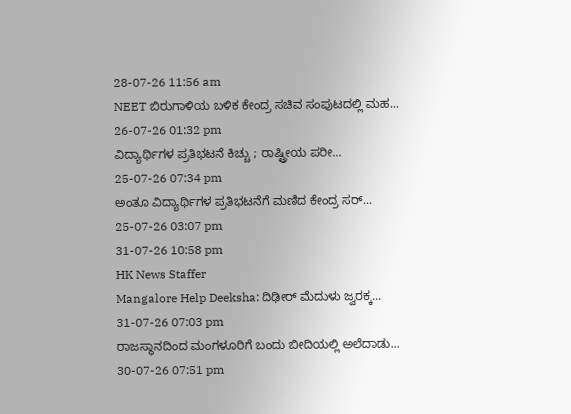28-07-26 11:56 am
NEET ಬಿರುಗಾಳಿಯ ಬಳಿಕ ಕೇಂದ್ರ ಸಚಿವ ಸಂಪುಟದಲ್ಲಿ ಮಹ...
26-07-26 01:32 pm
ವಿದ್ಯಾರ್ಥಿಗಳ ಪ್ರತಿಭಟನೆ ಕಿಚ್ಚು ; ರಾಷ್ಟ್ರೀಯ ಪರೀ...
25-07-26 07:34 pm
ಅಂತೂ ವಿದ್ಯಾರ್ಥಿಗಳ ಪ್ರತಿಭಟನೆಗೆ ಮಣಿದ ಕೇಂದ್ರ ಸರ್...
25-07-26 03:07 pm
31-07-26 10:58 pm
HK News Staffer
Mangalore Help Deeksha: ದಿಢೀರ್ ಮೆದುಳು ಜ್ವರಕ್ಕ...
31-07-26 07:03 pm
ರಾಜಸ್ಥಾನದಿಂದ ಮಂಗಳೂರಿಗೆ ಬಂದು ಬೀದಿಯಲ್ಲಿ ಅಲೆದಾಡು...
30-07-26 07:51 pm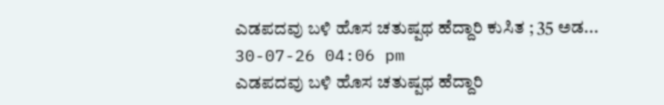ಎಡಪದವು ಬಳಿ ಹೊಸ ಚತುಷ್ಪಥ ಹೆದ್ದಾರಿ ಕುಸಿತ ; 35 ಅಡ...
30-07-26 04:06 pm
ಎಡಪದವು ಬಳಿ ಹೊಸ ಚತುಷ್ಪಥ ಹೆದ್ದಾರಿ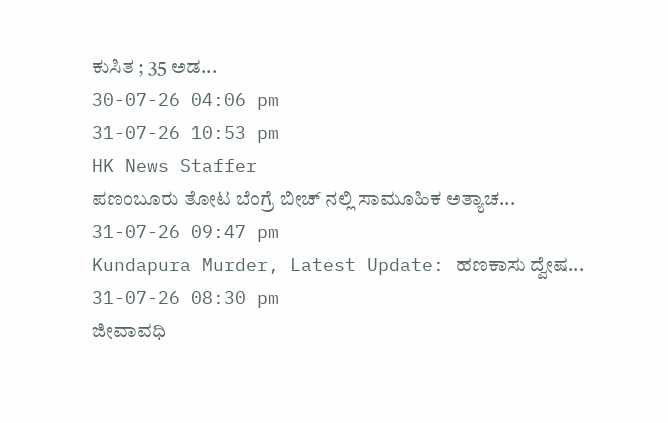ಕುಸಿತ ; 35 ಅಡ...
30-07-26 04:06 pm
31-07-26 10:53 pm
HK News Staffer
ಪಣಂಬೂರು ತೋಟ ಬೆಂಗ್ರೆ ಬೀಚ್ ನಲ್ಲಿ ಸಾಮೂಹಿಕ ಅತ್ಯಾಚ...
31-07-26 09:47 pm
Kundapura Murder, Latest Update: ಹಣಕಾಸು ದ್ವೇಷ...
31-07-26 08:30 pm
ಜೀವಾವಧಿ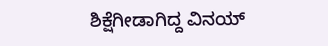ಶಿಕ್ಷೆಗೀಡಾಗಿದ್ದ ವಿನಯ್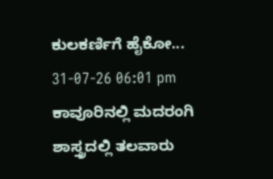ಕುಲಕರ್ಣಿಗೆ ಹೈಕೋ...
31-07-26 06:01 pm
ಕಾವೂರಿನಲ್ಲಿ ಮದರಂಗಿ ಶಾಸ್ತ್ರದಲ್ಲಿ ತಲವಾರು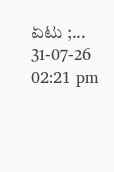ಏಟು ;...
31-07-26 02:21 pm